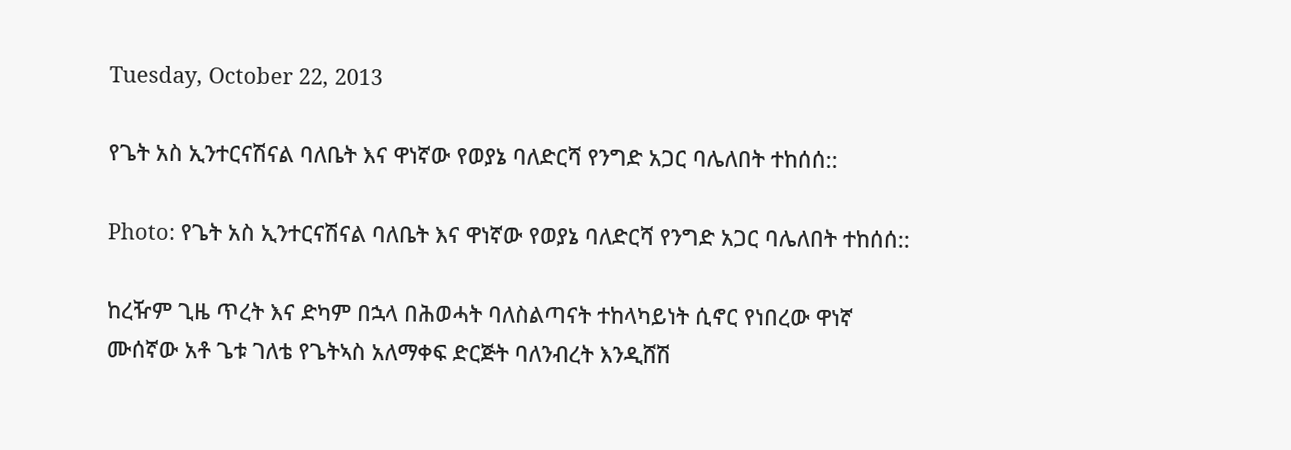Tuesday, October 22, 2013

የጌት አስ ኢንተርናሽናል ባለቤት እና ዋነኛው የወያኔ ባለድርሻ የንግድ አጋር ባሌለበት ተከሰሰ::

Photo: የጌት አስ ኢንተርናሽናል ባለቤት እና ዋነኛው የወያኔ ባለድርሻ የንግድ አጋር ባሌለበት ተከሰሰ::

ከረዥም ጊዜ ጥረት እና ድካም በኋላ በሕወሓት ባለስልጣናት ተከላካይነት ሲኖር የነበረው ዋነኛ ሙሰኛው አቶ ጌቱ ገለቴ የጌትኣስ አለማቀፍ ድርጅት ባለንብረት እንዲሸሽ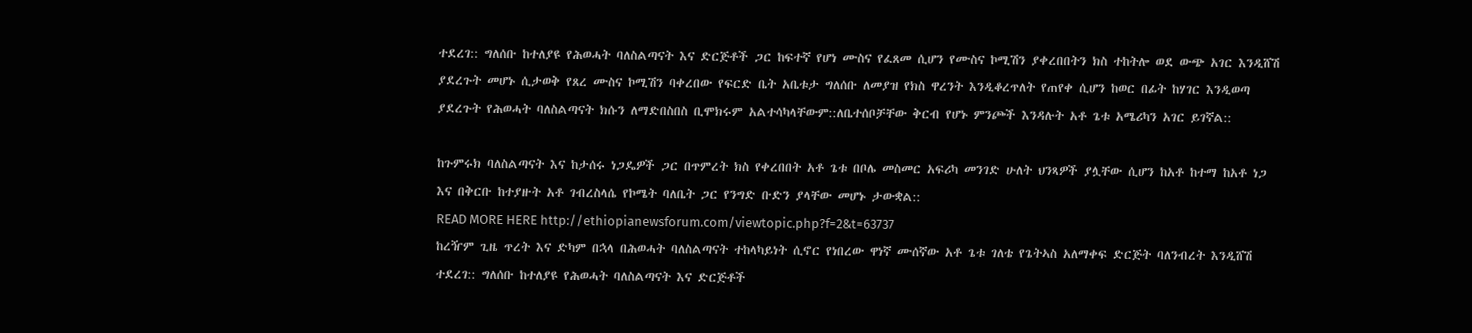ተደረገ:: ግለሰቡ ከተለያዩ የሕወሓት ባለስልጣናት እና ድርጅቶች ጋር ከፍተኛ የሆነ ሙስና የፈጸመ ሲሆን የሙስና ኮሚሽን ያቀረበበትን ክስ ተከትሎ ወደ ውጭ አገር እንዲሸሽ ያደረጉት መሆኑ ሲታወቅ የጸረ ሙስና ኮሚሽን ባቀረበው የፍርድ ቤት አቤቱታ ግለሰቡ ለመያዝ የክስ ዋረንት እንዲቆረጥለት የጠየቀ ሲሆን ከወር በፊት ከሃገር እንዲወጣ ያደረጉት የሕወሓት ባለስልጣናት ክሱን ለማድበስበስ ቢሞክሩም አልተሳካላቸውም::ለቤተሰቦቻቸው ቅርብ የሆኑ ምንጮች እንዳሉት አቶ ጌቱ አሜሪካን አገር ይገኛል::

ከጉምሩክ ባለስልጣናት እና ከታሰሩ ነጋዴዎች ጋር በጥምረት ክስ የቀረበበት አቶ ጌቱ በቦሌ መስመር አፍሪካ መንገድ ሁለት ህንጻዎች ያሏቸው ሲሆን ከአቶ ከተማ ከአቶ ነጋ እና በቅርቡ ከተያዙት አቶ ገብረስላሴ የኮሜት ባለቤት ጋር የንግድ ቡድን ያላቸው መሆኑ ታውቋል::
READ MORE HERE http://ethiopianewsforum.com/viewtopic.php?f=2&t=63737
ከረዥም ጊዜ ጥረት እና ድካም በኋላ በሕወሓት ባለስልጣናት ተከላካይነት ሲኖር የነበረው ዋነኛ ሙሰኛው አቶ ጌቱ ገለቴ የጌትኣስ አለማቀፍ ድርጅት ባለንብረት እንዲሸሽ ተደረገ:: ግለሰቡ ከተለያዩ የሕወሓት ባለስልጣናት እና ድርጅቶች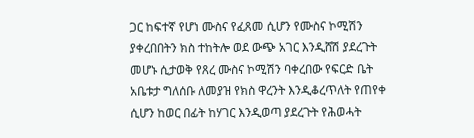ጋር ከፍተኛ የሆነ ሙስና የፈጸመ ሲሆን የሙስና ኮሚሽን ያቀረበበትን ክስ ተከትሎ ወደ ውጭ አገር እንዲሸሽ ያደረጉት መሆኑ ሲታወቅ የጸረ ሙስና ኮሚሽን ባቀረበው የፍርድ ቤት አቤቱታ ግለሰቡ ለመያዝ የክስ ዋረንት እንዲቆረጥለት የጠየቀ ሲሆን ከወር በፊት ከሃገር እንዲወጣ ያደረጉት የሕወሓት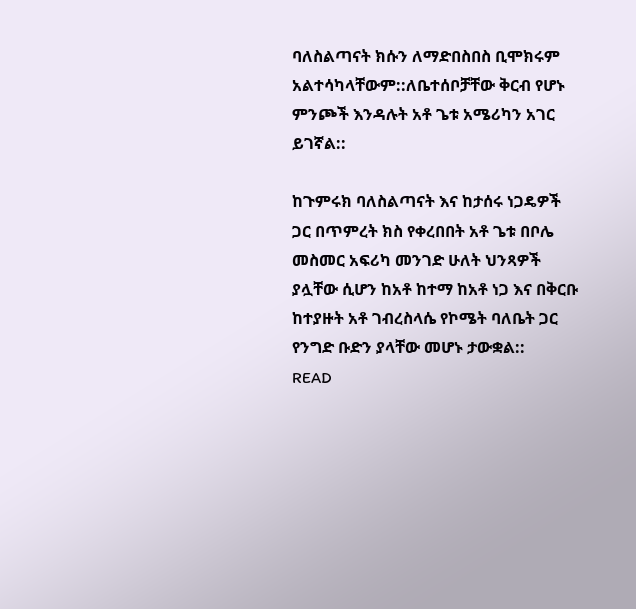ባለስልጣናት ክሱን ለማድበስበስ ቢሞክሩም አልተሳካላቸውም::ለቤተሰቦቻቸው ቅርብ የሆኑ ምንጮች እንዳሉት አቶ ጌቱ አሜሪካን አገር ይገኛል::

ከጉምሩክ ባለስልጣናት እና ከታሰሩ ነጋዴዎች ጋር በጥምረት ክስ የቀረበበት አቶ ጌቱ በቦሌ መስመር አፍሪካ መንገድ ሁለት ህንጻዎች ያሏቸው ሲሆን ከአቶ ከተማ ከአቶ ነጋ እና በቅርቡ ከተያዙት አቶ ገብረስላሴ የኮሜት ባለቤት ጋር የንግድ ቡድን ያላቸው መሆኑ ታውቋል::
READ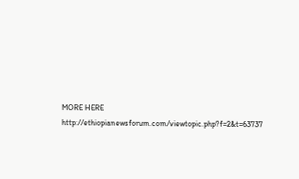MORE HERE http://ethiopianewsforum.com/viewtopic.php?f=2&t=63737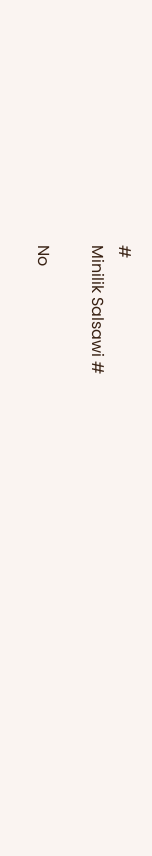#
Minilik Salsawi #

No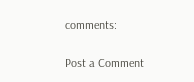comments:

Post a Comment